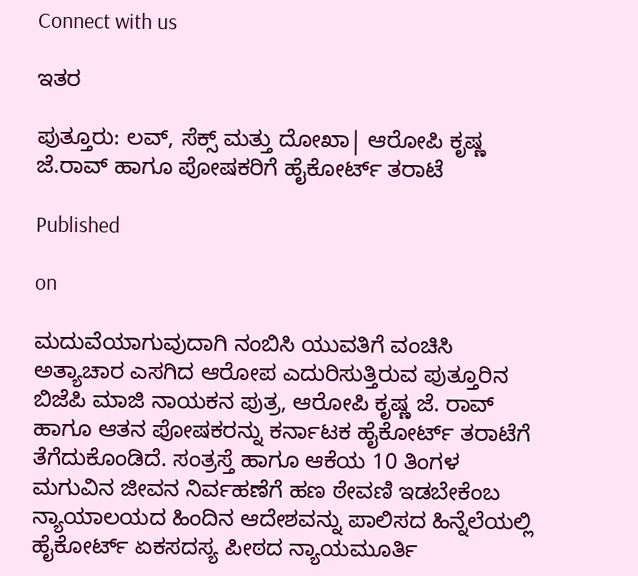Connect with us

ಇತರ

ಪುತ್ತೂರು: ಲವ್, ಸೆಕ್ಸ್ ಮತ್ತು ದೋಖಾ| ಆರೋಪಿ ಕೃಷ್ಣ ಜೆ.ರಾವ್ ಹಾಗೂ ಪೋಷಕರಿಗೆ ಹೈಕೋರ್ಟ್ ‌ತರಾಟೆ

Published

on

ಮದುವೆಯಾಗುವುದಾಗಿ ನಂಬಿಸಿ ಯುವತಿಗೆ ವಂಚಿಸಿ ಅತ್ಯಾಚಾರ ಎಸಗಿದ ಆರೋಪ ಎದುರಿಸುತ್ತಿರುವ ಪುತ್ತೂರಿನ ಬಿಜೆಪಿ ಮಾಜಿ ನಾಯಕನ ಪುತ್ರ, ಆರೋಪಿ ಕೃಷ್ಣ ಜೆ. ರಾವ್ ಹಾಗೂ ಆತನ ಪೋಷಕರನ್ನು ಕರ್ನಾಟಕ ಹೈಕೋರ್ಟ್ ತರಾಟೆಗೆ ತೆಗೆದುಕೊಂಡಿದೆ. ಸಂತ್ರಸ್ತೆ ಹಾಗೂ ಆಕೆಯ 10 ತಿಂಗಳ ಮಗುವಿನ ಜೀವನ ನಿರ್ವಹಣೆಗೆ ಹಣ ಠೇವಣಿ ಇಡಬೇಕೆಂಬ ನ್ಯಾಯಾಲಯದ ಹಿಂದಿನ ಆದೇಶವನ್ನು ಪಾಲಿಸದ ಹಿನ್ನೆಲೆಯಲ್ಲಿ ಹೈಕೋರ್ಟ್ ಏಕಸದಸ್ಯ ಪೀಠದ ನ್ಯಾಯಮೂರ್ತಿ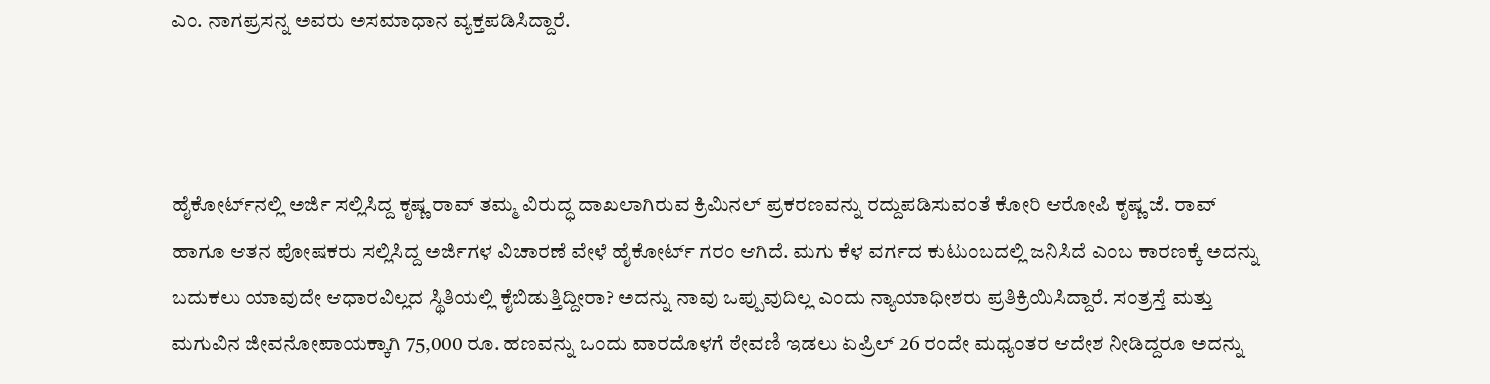ಎಂ. ನಾಗಪ್ರಸನ್ನ ಅವರು ಅಸಮಾಧಾನ ವ್ಯಕ್ತಪಡಿಸಿದ್ದಾರೆ.



ಹೈಕೋರ್ಟ್‌ನಲ್ಲಿ ಅರ್ಜಿ ಸಲ್ಲಿಸಿದ್ದ ಕೃಷ್ಣ ರಾವ್‌ ತಮ್ಮ ವಿರುದ್ಧ ದಾಖಲಾಗಿರುವ ಕ್ರಿಮಿನಲ್ ಪ್ರಕರಣವನ್ನು ರದ್ದುಪಡಿಸುವಂತೆ ಕೋರಿ ಆರೋಪಿ ಕೃಷ್ಣ ಜೆ. ರಾವ್ ಹಾಗೂ ಆತನ ಪೋಷಕರು ಸಲ್ಲಿಸಿದ್ದ ಅರ್ಜಿಗಳ ವಿಚಾರಣೆ ವೇಳೆ ಹೈಕೋರ್ಟ್ ಗರಂ ಆಗಿದೆ. ಮಗು ಕೆಳ ವರ್ಗದ ಕುಟುಂಬದಲ್ಲಿ ಜನಿಸಿದೆ ಎಂಬ ಕಾರಣಕ್ಕೆ ಅದನ್ನು ಬದುಕಲು ಯಾವುದೇ ಆಧಾರವಿಲ್ಲದ ಸ್ಥಿತಿಯಲ್ಲಿ ಕೈಬಿಡುತ್ತಿದ್ದೀರಾ? ಅದನ್ನು ನಾವು ಒಪ್ಪುವುದಿಲ್ಲ ಎಂದು ನ್ಯಾಯಾಧೀಶರು ಪ್ರತಿಕ್ರಿಯಿಸಿದ್ದಾರೆ. ಸಂತ್ರಸ್ತೆ ಮತ್ತು ಮಗುವಿನ ಜೀವನೋಪಾಯಕ್ಕಾಗಿ 75,000 ರೂ. ಹಣವನ್ನು ಒಂದು ವಾರದೊಳಗೆ ಠೇವಣಿ ಇಡಲು ಏಪ್ರಿಲ್ 26 ರಂದೇ ಮಧ್ಯಂತರ ಆದೇಶ ನೀಡಿದ್ದರೂ ಅದನ್ನು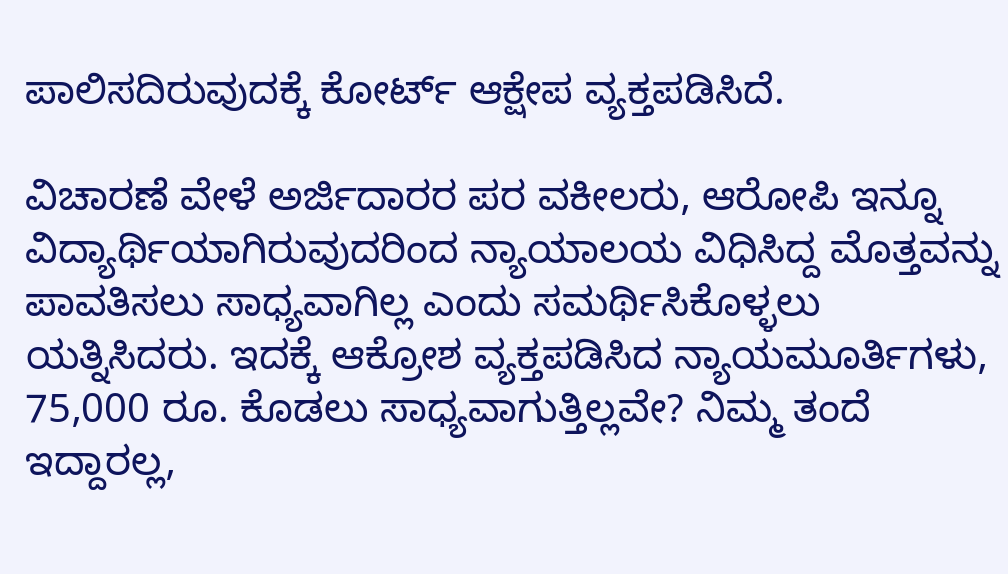ಪಾಲಿಸದಿರುವುದಕ್ಕೆ ಕೋರ್ಟ್ ಆಕ್ಷೇಪ ವ್ಯಕ್ತಪಡಿಸಿದೆ.

ವಿಚಾರಣೆ ವೇಳೆ ಅರ್ಜಿದಾರರ ಪರ ವಕೀಲರು, ಆರೋಪಿ ಇನ್ನೂ ವಿದ್ಯಾರ್ಥಿಯಾಗಿರುವುದರಿಂದ ನ್ಯಾಯಾಲಯ ವಿಧಿಸಿದ್ದ ಮೊತ್ತವನ್ನು ಪಾವತಿಸಲು ಸಾಧ್ಯವಾಗಿಲ್ಲ ಎಂದು ಸಮರ್ಥಿಸಿಕೊಳ್ಳಲು ಯತ್ನಿಸಿದರು. ಇದಕ್ಕೆ ಆಕ್ರೋಶ ವ್ಯಕ್ತಪಡಿಸಿದ ನ್ಯಾಯಮೂರ್ತಿಗಳು, 75,000 ರೂ. ಕೊಡಲು ಸಾಧ್ಯವಾಗುತ್ತಿಲ್ಲವೇ? ನಿಮ್ಮ ತಂದೆ ಇದ್ದಾರಲ್ಲ,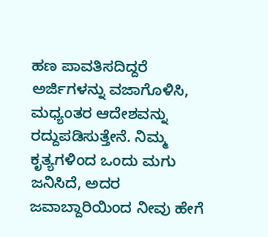ಹಣ ಪಾವತಿಸದಿದ್ದರೆ ಅರ್ಜಿಗಳನ್ನು ವಜಾಗೊಳಿಸಿ, ಮಧ್ಯಂತರ ಆದೇಶವನ್ನು ರದ್ದುಪಡಿಸುತ್ತೇನೆ. ನಿಮ್ಮ ಕೃತ್ಯಗಳಿಂದ ಒಂದು ಮಗು ಜನಿಸಿದೆ, ಅದರ ಜವಾಬ್ದಾರಿಯಿಂದ ನೀವು ಹೇಗೆ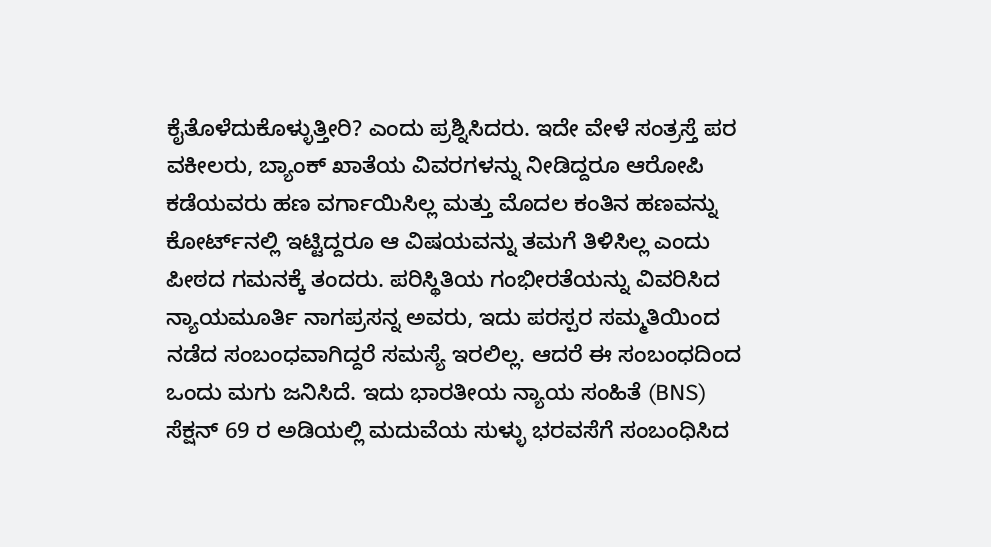ಕೈತೊಳೆದುಕೊಳ್ಳುತ್ತೀರಿ? ಎಂದು ಪ್ರಶ್ನಿಸಿದರು. ಇದೇ ವೇಳೆ ಸಂತ್ರಸ್ತೆ ಪರ ವಕೀಲರು, ಬ್ಯಾಂಕ್ ಖಾತೆಯ ವಿವರಗಳನ್ನು ನೀಡಿದ್ದರೂ ಆರೋಪಿ ಕಡೆಯವರು ಹಣ ವರ್ಗಾಯಿಸಿಲ್ಲ ಮತ್ತು ಮೊದಲ ಕಂತಿನ ಹಣವನ್ನು ಕೋರ್ಟ್‌ನಲ್ಲಿ ಇಟ್ಟಿದ್ದರೂ ಆ ವಿಷಯವನ್ನು ತಮಗೆ ತಿಳಿಸಿಲ್ಲ ಎಂದು ಪೀಠದ ಗಮನಕ್ಕೆ ತಂದರು. ಪರಿಸ್ಥಿತಿಯ ಗಂಭೀರತೆಯನ್ನು ವಿವರಿಸಿದ ನ್ಯಾಯಮೂರ್ತಿ ನಾಗಪ್ರಸನ್ನ ಅವರು, ಇದು ಪರಸ್ಪರ ಸಮ್ಮತಿಯಿಂದ ನಡೆದ ಸಂಬಂಧವಾಗಿದ್ದರೆ ಸಮಸ್ಯೆ ಇರಲಿಲ್ಲ. ಆದರೆ ಈ ಸಂಬಂಧದಿಂದ ಒಂದು ಮಗು ಜನಿಸಿದೆ. ಇದು ಭಾರತೀಯ ನ್ಯಾಯ ಸಂಹಿತೆ (BNS) ಸೆಕ್ಷನ್ 69 ರ ಅಡಿಯಲ್ಲಿ ಮದುವೆಯ ಸುಳ್ಳು ಭರವಸೆಗೆ ಸಂಬಂಧಿಸಿದ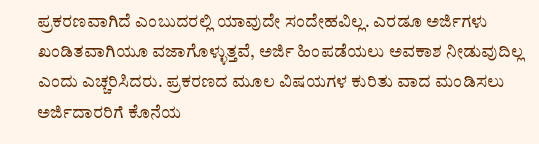ಪ್ರಕರಣವಾಗಿದೆ ಎಂಬುದರಲ್ಲಿ ಯಾವುದೇ ಸಂದೇಹವಿಲ್ಲ. ಎರಡೂ ಅರ್ಜಿಗಳು ಖಂಡಿತವಾಗಿಯೂ ವಜಾಗೊಳ್ಳುತ್ತವೆ, ಅರ್ಜಿ ಹಿಂಪಡೆಯಲು ಅವಕಾಶ ನೀಡುವುದಿಲ್ಲ ಎಂದು ಎಚ್ಚರಿಸಿದರು. ಪ್ರಕರಣದ ಮೂಲ ವಿಷಯಗಳ ಕುರಿತು ವಾದ ಮಂಡಿಸಲು ಅರ್ಜಿದಾರರಿಗೆ ಕೊನೆಯ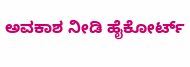ಅವಕಾಶ ನೀಡಿ ಹೈಕೋರ್ಟ್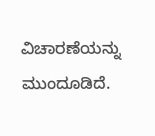ವಿಚಾರಣೆಯನ್ನು ಮುಂದೂಡಿದೆ.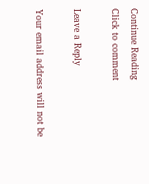Continue Reading
Click to comment

Leave a Reply

Your email address will not be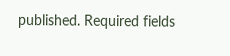published. Required fields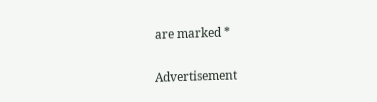are marked *

Advertisement